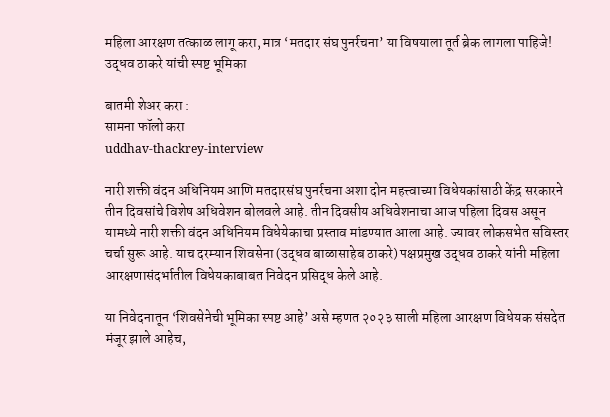महिला आरक्षण तत्काळ लागू करा, मात्र ‘मतदार संघ पुनर्रचना’ या विषयाला तूर्त ब्रेक लागला पाहिजे! उद्धव ठाकरे यांची स्पष्ट भूमिका

बातमी शेअर करा :
सामना फॉलो करा
uddhav-thackrey-interview

नारी शक्ती वंदन अधिनियम आणि मतदारसंघ पुनर्रचना अशा दोन महत्त्वाच्या विधेयकांसाठी केंद्र सरकारने तीन दिवसांचे विशेष अधिवेशन बोलवले आहे. तीन दिवसीय अधिवेशनाचा आज पहिला दिवस असून यामध्ये नारी शक्ती वंदन अधिनियम विधेयेकाचा प्रस्ताव मांडण्यात आला आहे. ज्यावर लोकसभेत सविस्तर चर्चा सुरू आहे. याच दरम्यान शिवसेना (उद्धव बाळासाहेब ठाकरे) पक्षप्रमुख उद्धव ठाकरे यांनी महिला आरक्षणासंदर्भातील विधेयकाबाबत निवेदन प्रसिद्ध केले आहे.

या निवेदनातून ‘शिवसेनेची भूमिका स्पष्ट आहे’ असे म्हणत २०२३ साली महिला आरक्षण विधेयक संसदेत मंजूर झाले आहेच,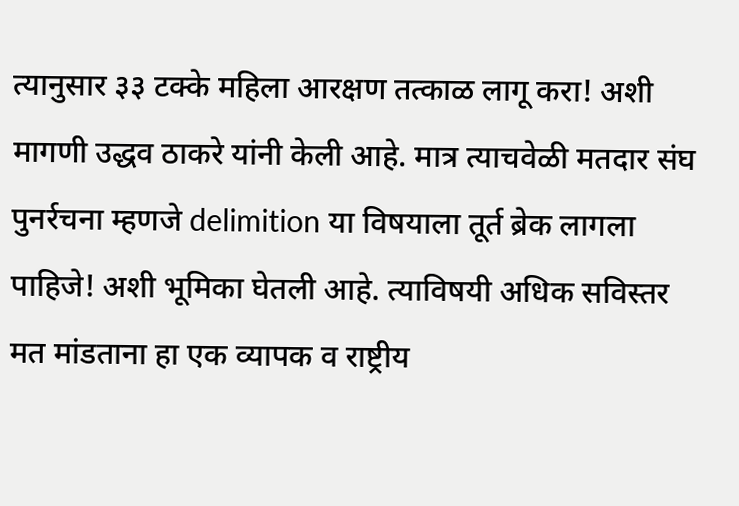त्यानुसार ३३ टक्के महिला आरक्षण तत्काळ लागू करा! अशी मागणी उद्धव ठाकरे यांनी केली आहे. मात्र त्याचवेळी मतदार संघ पुनर्रचना म्हणजे delimition या विषयाला तूर्त ब्रेक लागला पाहिजे! अशी भूमिका घेतली आहे. त्याविषयी अधिक सविस्तर मत मांडताना हा एक व्यापक व राष्ट्रीय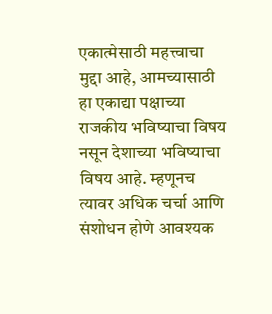एकात्मेसाठी महत्त्वाचा मुद्दा आहे, आमच्यासाठी हा एकाद्या पक्षाच्या राजकीय भविष्याचा विषय नसून देशाच्या भविष्याचा विषय आहे. म्हणूनच त्यावर अधिक चर्चा आणि संशोधन होणे आवश्यक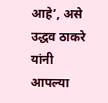आहे’, असे उद्धव ठाकरे यांनी आपल्या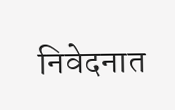निवेदनात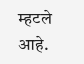म्हटले आहे.